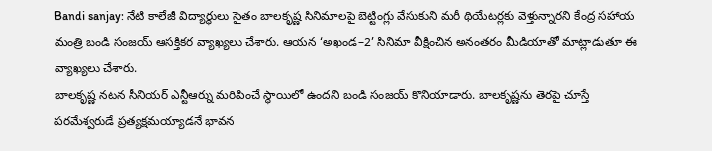Bandi sanjay: నేటి కాలేజీ విద్యార్థులు సైతం బాలకృష్ణ సినిమాలపై బెట్టింగ్లు వేసుకుని మరీ థియేటర్లకు వెళ్తున్నారని కేంద్ర సహాయ మంత్రి బండి సంజయ్ ఆసక్తికర వ్యాఖ్యలు చేశారు. ఆయన ‘అఖండ–2’ సినిమా వీక్షించిన అనంతరం మీడియాతో మాట్లాడుతూ ఈ వ్యాఖ్యలు చేశారు.
బాలకృష్ణ నటన సీనియర్ ఎన్టీఆర్ను మరిపించే స్థాయిలో ఉందని బండి సంజయ్ కొనియాడారు. బాలకృష్ణను తెరపై చూస్తే పరమేశ్వరుడే ప్రత్యక్షమయ్యాడనే భావన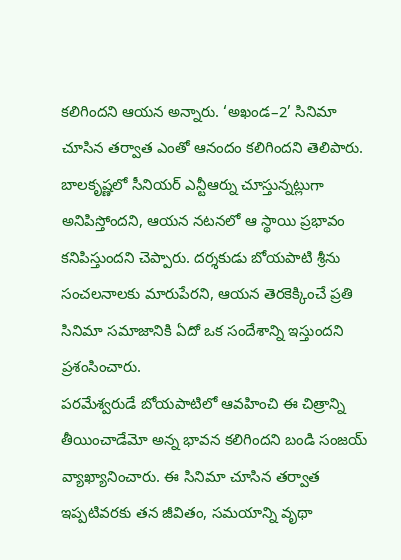కలిగిందని ఆయన అన్నారు. ‘అఖండ–2’ సినిమా చూసిన తర్వాత ఎంతో ఆనందం కలిగిందని తెలిపారు.
బాలకృష్ణలో సీనియర్ ఎన్టీఆర్ను చూస్తున్నట్లుగా అనిపిస్తోందని, ఆయన నటనలో ఆ స్థాయి ప్రభావం కనిపిస్తుందని చెప్పారు. దర్శకుడు బోయపాటి శ్రీను సంచలనాలకు మారుపేరని, ఆయన తెరకెక్కించే ప్రతి సినిమా సమాజానికి ఏదో ఒక సందేశాన్ని ఇస్తుందని ప్రశంసించారు.
పరమేశ్వరుడే బోయపాటిలో ఆవహించి ఈ చిత్రాన్ని తీయించాడేమో అన్న భావన కలిగిందని బండి సంజయ్ వ్యాఖ్యానించారు. ఈ సినిమా చూసిన తర్వాత ఇప్పటివరకు తన జీవితం, సమయాన్ని వృథా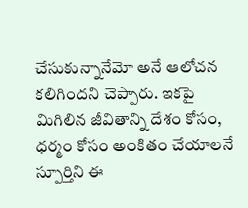చేసుకున్నానేమో అనే ఆలోచన కలిగిందని చెప్పారు. ఇకపై మిగిలిన జీవితాన్ని దేశం కోసం, ధర్మం కోసం అంకితం చేయాలనే స్పూర్తిని ఈ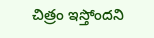చిత్రం ఇస్తోందని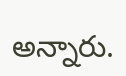అన్నారు.